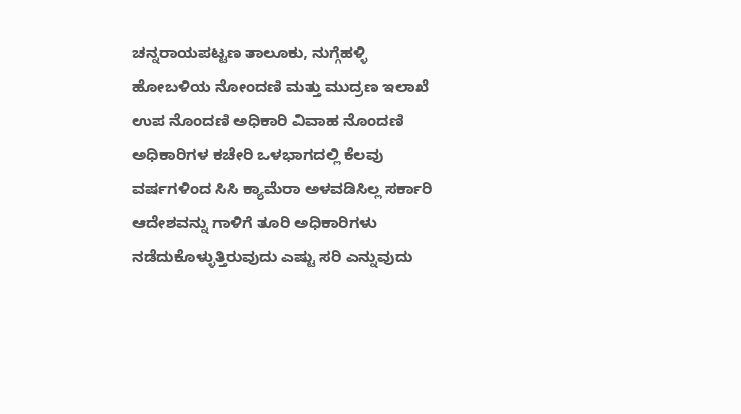ಚನ್ನರಾಯಪಟ್ಟಣ ತಾಲೂಕು, ನುಗ್ಗೆಹಳ್ಳಿ ಹೋಬಳಿಯ ನೋಂದಣಿ ಮತ್ತು ಮುದ್ರಣ ಇಲಾಖೆ ಉಪ ನೊಂದಣಿ ಅಧಿಕಾರಿ ವಿವಾಹ ನೊಂದಣಿ ಅಧಿಕಾರಿಗಳ ಕಚೇರಿ ಒಳಭಾಗದಲ್ಲಿ ಕೆಲವು ವರ್ಷಗಳಿಂದ ಸಿಸಿ ಕ್ಯಾಮೆರಾ ಅಳವಡಿಸಿಲ್ಲ ಸರ್ಕಾರಿ ಆದೇಶವನ್ನು ಗಾಳಿಗೆ ತೂರಿ ಅಧಿಕಾರಿಗಳು ನಡೆದುಕೊಳ್ಳುತ್ತಿರುವುದು ಎಷ್ಟು ಸರಿ ಎನ್ನುವುದು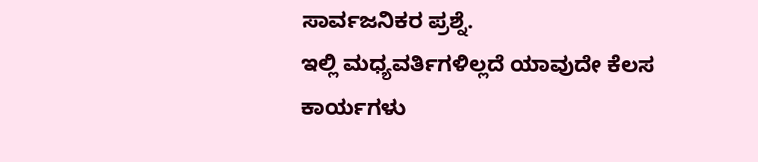ಸಾರ್ವಜನಿಕರ ಪ್ರಶ್ನೆ.
ಇಲ್ಲಿ ಮಧ್ಯವರ್ತಿಗಳಿಲ್ಲದೆ ಯಾವುದೇ ಕೆಲಸ ಕಾರ್ಯಗಳು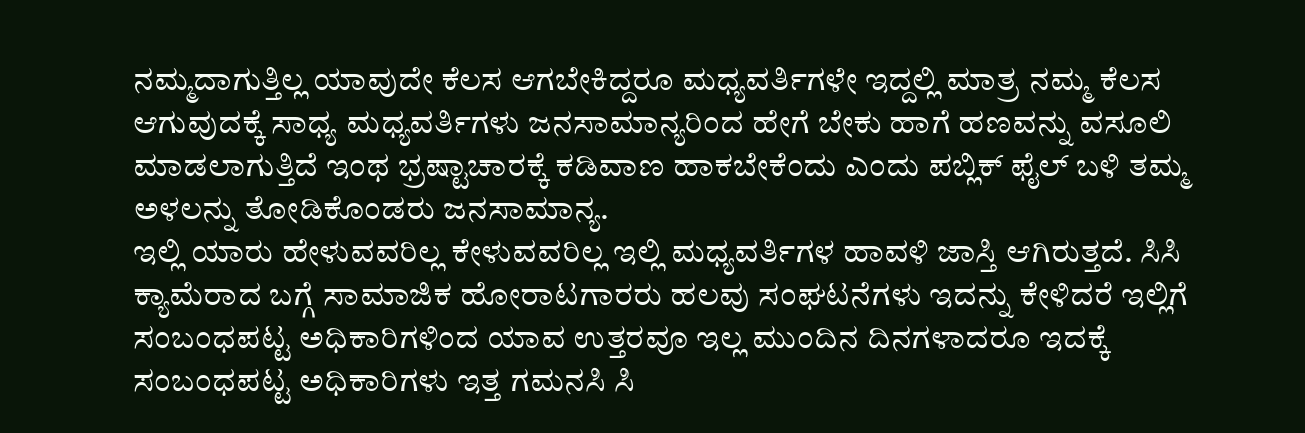ನಮ್ಮದಾಗುತ್ತಿಲ್ಲ ಯಾವುದೇ ಕೆಲಸ ಆಗಬೇಕಿದ್ದರೂ ಮಧ್ಯವರ್ತಿಗಳೇ ಇದ್ದಲ್ಲಿ ಮಾತ್ರ ನಮ್ಮ ಕೆಲಸ ಆಗುವುದಕ್ಕೆ ಸಾಧ್ಯ ಮಧ್ಯವರ್ತಿಗಳು ಜನಸಾಮಾನ್ಯರಿಂದ ಹೇಗೆ ಬೇಕು ಹಾಗೆ ಹಣವನ್ನು ವಸೂಲಿ ಮಾಡಲಾಗುತ್ತಿದೆ ಇಂಥ ಭ್ರಷ್ಟಾಚಾರಕ್ಕೆ ಕಡಿವಾಣ ಹಾಕಬೇಕೆಂದು ಎಂದು ಪಬ್ಲಿಕ್ ಫೈಲ್ ಬಳಿ ತಮ್ಮ ಅಳಲನ್ನು ತೋಡಿಕೊಂಡರು ಜನಸಾಮಾನ್ಯ.
ಇಲ್ಲಿ ಯಾರು ಹೇಳುವವರಿಲ್ಲ ಕೇಳುವವರಿಲ್ಲ ಇಲ್ಲಿ ಮಧ್ಯವರ್ತಿಗಳ ಹಾವಳಿ ಜಾಸ್ತಿ ಆಗಿರುತ್ತದೆ. ಸಿಸಿ ಕ್ಯಾಮೆರಾದ ಬಗ್ಗೆ ಸಾಮಾಜಿಕ ಹೋರಾಟಗಾರರು ಹಲವು ಸಂಘಟನೆಗಳು ಇದನ್ನು ಕೇಳಿದರೆ ಇಲ್ಲಿಗೆ ಸಂಬಂಧಪಟ್ಟ ಅಧಿಕಾರಿಗಳಿಂದ ಯಾವ ಉತ್ತರವೂ ಇಲ್ಲ ಮುಂದಿನ ದಿನಗಳಾದರೂ ಇದಕ್ಕೆ ಸಂಬಂಧಪಟ್ಟ ಅಧಿಕಾರಿಗಳು ಇತ್ತ ಗಮನಸಿ ಸಿ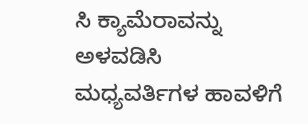ಸಿ ಕ್ಯಾಮೆರಾವನ್ನು ಅಳವಡಿಸಿ ಮಧ್ಯವರ್ತಿಗಳ ಹಾವಳಿಗೆ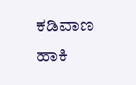ಕಡಿವಾಣ ಹಾಕಿ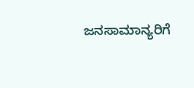ಜನಸಾಮಾನ್ಯರಿಗೆ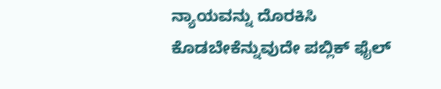ನ್ಯಾಯವನ್ನು ದೊರಕಿಸಿ ಕೊಡಬೇಕೆನ್ನುವುದೇ ಪಬ್ಲಿಕ್ ಫೈಲ್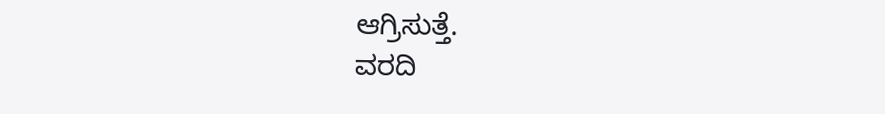ಆಗ್ರಿಸುತ್ತೆ.
ವರದಿ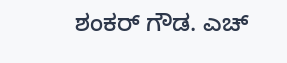ಶಂಕರ್ ಗೌಡ. ಎಚ್